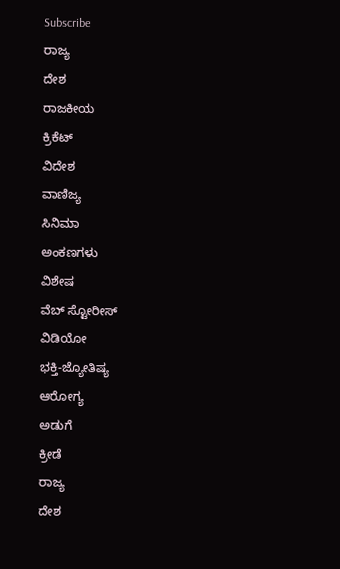Subscribe
ರಾಜ್ಯ
ದೇಶ
ರಾಜಕೀಯ
ಕ್ರಿಕೆಟ್
ವಿದೇಶ
ವಾಣಿಜ್ಯ
ಸಿನಿಮಾ
ಅಂಕಣಗಳು
ವಿಶೇಷ
ವೆಬ್ ಸ್ಟೋರೀಸ್
ವಿಡಿಯೋ
ಭಕ್ತಿ-ಜ್ಯೋತಿಷ್ಯ
ಆರೋಗ್ಯ
ಅಡುಗೆ
ಕ್ರೀಡೆ
ರಾಜ್ಯ
ದೇಶ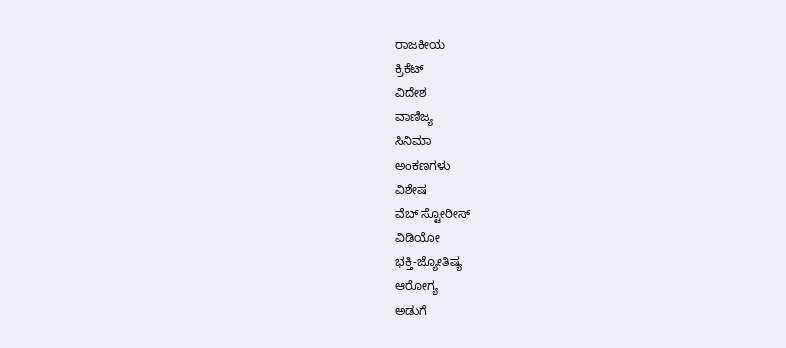ರಾಜಕೀಯ
ಕ್ರಿಕೆಟ್
ವಿದೇಶ
ವಾಣಿಜ್ಯ
ಸಿನಿಮಾ
ಅಂಕಣಗಳು
ವಿಶೇಷ
ವೆಬ್ ಸ್ಟೋರೀಸ್
ವಿಡಿಯೋ
ಭಕ್ತಿ-ಜ್ಯೋತಿಷ್ಯ
ಆರೋಗ್ಯ
ಅಡುಗೆ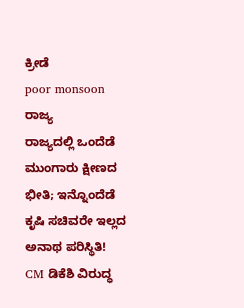ಕ್ರೀಡೆ
poor monsoon
ರಾಜ್ಯ
ರಾಜ್ಯದಲ್ಲಿ ಒಂದೆಡೆ ಮುಂಗಾರು ಕ್ಷೀಣದ ಭೀತಿ; ಇನ್ನೊಂದೆಡೆ ಕೃಷಿ ಸಚಿವರೇ ಇಲ್ಲದ ಅನಾಥ ಪರಿಸ್ಥಿತಿ! CM ಡಿಕೆಶಿ ವಿರುದ್ಧ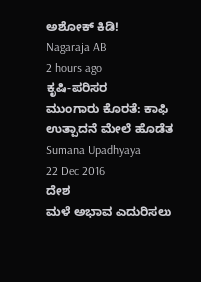ಅಶೋಕ್ ಕಿಡಿ!
Nagaraja AB
2 hours ago
ಕೃಷಿ-ಪರಿಸರ
ಮುಂಗಾರು ಕೊರತೆ: ಕಾಫಿ ಉತ್ಪಾದನೆ ಮೇಲೆ ಹೊಡೆತ
Sumana Upadhyaya
22 Dec 2016
ದೇಶ
ಮಳೆ ಅಭಾವ ಎದುರಿಸಲು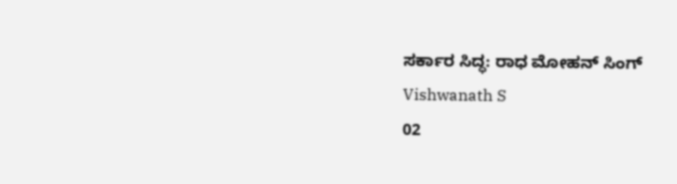ಸರ್ಕಾರ ಸಿದ್ಧ: ರಾಧ ಮೋಹನ್ ಸಿಂಗ್
Vishwanath S
02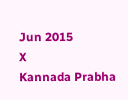Jun 2015
X
Kannada Prabha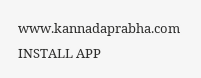www.kannadaprabha.com
INSTALL APP